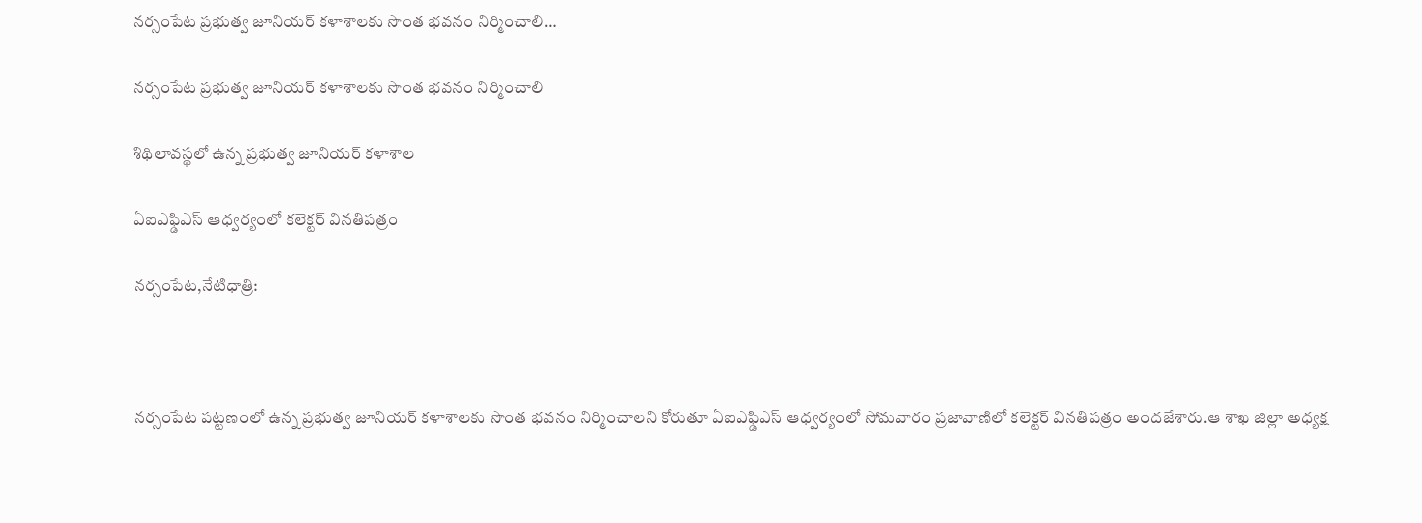నర్సంపేట ప్రభుత్వ జూనియర్ కళాశాలకు సొంత భవనం నిర్మించాలి…

నర్సంపేట ప్రభుత్వ జూనియర్ కళాశాలకు సొంత భవనం నిర్మించాలి

శిథిలావస్థలో ఉన్న ప్రభుత్వ జూనియర్ కళాశాల

ఏఐఎఫ్డిఎస్ ఆధ్వర్యంలో కలెక్టర్ వినతిపత్రం

నర్సంపేట,నేటిధాత్రి:



నర్సంపేట పట్టణంలో ఉన్న ప్రభుత్వ జూనియర్ కళాశాలకు సొంత భవనం నిర్మించాలని కోరుతూ ఏఐఎఫ్డిఎస్ ఆధ్వర్యంలో సోమవారం ప్రజావాణిలో కలెక్టర్ వినతిపత్రం అందజేశారు.ఆ శాఖ జిల్లా అధ్యక్ష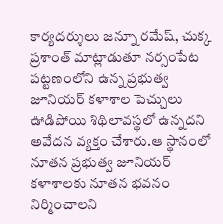కార్యదర్శులు జన్నూ రమేష్, చుక్క ప్రశాంత్ మాట్లాడుతూ నర్సంపేట పట్టణంలోని ఉన్న ప్రభుత్వ జూనియర్ కళాశాల పెచ్చులు ఊడిపోయి శిథిలావస్థలో ఉన్నదని అవేదన వ్యక్తం చేశారు.ఆ స్థానంలో నూతన ప్రభుత్వ జూనియర్ కళాశాలకు నూతన భవనం నిర్మించాలని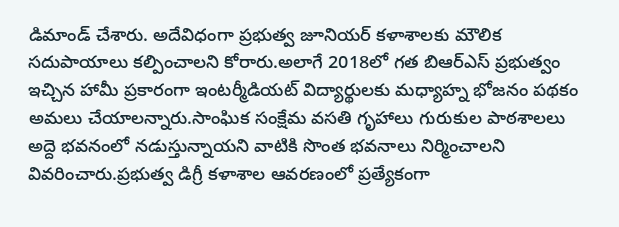డిమాండ్ చేశారు. అదేవిధంగా ప్రభుత్వ జూనియర్ కళాశాలకు మౌలిక సదుపాయాలు కల్పించాలని కోరారు.అలాగే 2018లో గత బిఆర్ఎస్ ప్రభుత్వం ఇచ్చిన హామీ ప్రకారంగా ఇంటర్మీడియట్ విద్యార్థులకు మధ్యాహ్న భోజనం పథకం అమలు చేయాలన్నారు.సాంఘిక సంక్షేమ వసతి గృహాలు గురుకుల పాఠశాలలు అద్దె భవనంలో నడుస్తున్నాయని వాటికి సొంత భవనాలు నిర్మించాలని వివరించారు.ప్రభుత్వ డిగ్రీ కళాశాల ఆవరణంలో ప్రత్యేకంగా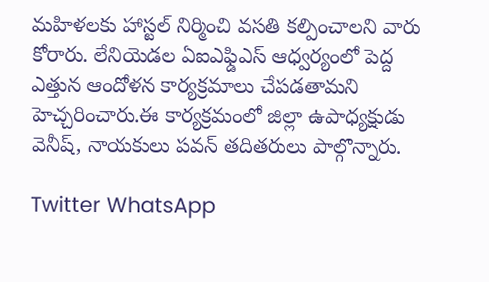మహిళలకు హాస్టల్ నిర్మించి వసతి కల్పించాలని వారు కోరారు. లేనియెడల ఏఐఎఫ్డిఎస్ ఆధ్వర్యంలో పెద్ద ఎత్తున ఆందోళన కార్యక్రమాలు చేపడతామని హెచ్చరించారు.ఈ కార్యక్రమంలో జిల్లా ఉపాధ్యక్షుడు వెనీష్, నాయకులు పవన్ తదితరులు పాల్గొన్నారు.

Twitter WhatsApp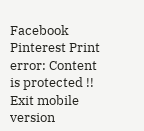Facebook Pinterest Print
error: Content is protected !!
Exit mobile version